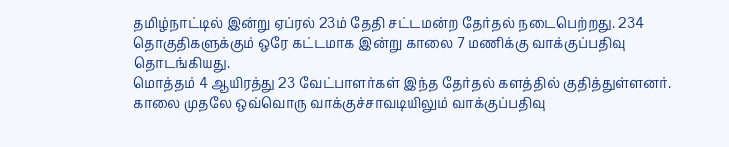தமிழ்நாட்டில் இன்று ஏப்ரல் 23ம் தேதி சட்டமன்ற தேர்தல் நடைபெற்றது. 234 தொகுதிகளுக்கும் ஒரே கட்டமாக இன்று காலை 7 மணிக்கு வாக்குப்பதிவு தொடங்கியது.
மொத்தம் 4 ஆயிரத்து 23 வேட்பாளர்கள் இந்த தேர்தல் களத்தில் குதித்துள்ளனர். காலை முதலே ஒவ்வொரு வாக்குச்சாவடியிலும் வாக்குப்பதிவு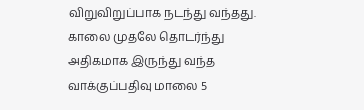விறுவிறுப்பாக நடந்து வந்தது.
காலை முதலே தொடர்ந்து அதிகமாக இருந்து வந்த வாக்குப்பதிவு மாலை 5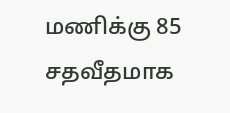மணிக்கு 85 சதவீதமாக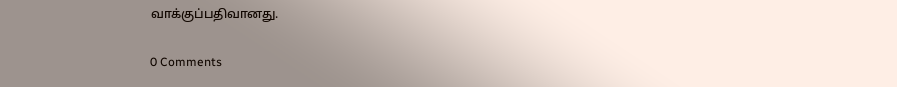வாக்குப்பதிவானது.


0 Comments